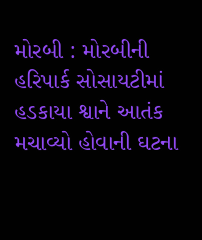મોરબી : મોરબીની હરિપાર્ક સોસાયટીમાં હડકાયા શ્વાને આતંક મચાવ્યો હોવાની ઘટના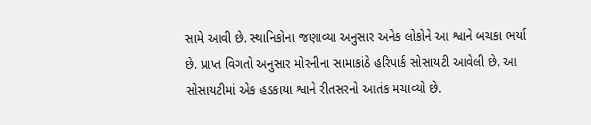સામે આવી છે. સ્થાનિકોના જણાવ્યા અનુસાર અનેક લોકોને આ શ્વાને બચકા ભર્યા છે. પ્રાપ્ત વિગતો અનુસાર મોરનીના સામાકાંઠે હરિપાર્ક સોસાયટી આવેલી છે. આ સોસાયટીમાં એક હડકાયા શ્વાને રીતસરનો આતંક મચાવ્યો છે.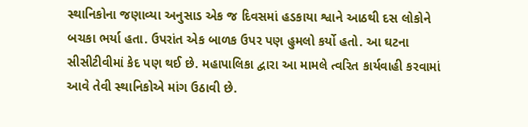સ્થાનિકોના જણાવ્યા અનુસાડ એક જ દિવસમાં હડકાયા શ્વાને આઠથી દસ લોકોને બચકા ભર્યા હતા. ઉપરાંત એક બાળક ઉપર પણ હુમલો કર્યો હતો. આ ઘટના સીસીટીવીમાં કેદ પણ થઈ છે. મહાપાલિકા દ્વારા આ મામલે ત્વરિત કાર્યવાહી કરવામાં આવે તેવી સ્થાનિકોએ માંગ ઉઠાવી છે.